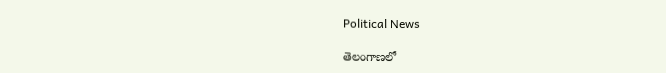Political News

తెలంగాణలో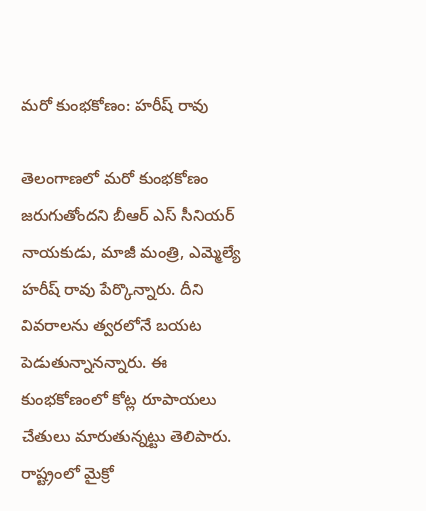మరో కుంభకోణం: హరీష్ రావు

తెలంగాణలో మరో కుంభకోణం జరుగుతోందని బీఆర్ ఎస్ సీనియర్ నాయకుడు, మాజీ మంత్రి, ఎమ్మెల్యే హరీష్ రావు పేర్కొన్నారు. దీని వివరాలను త్వరలోనే బయట పెడుతున్నానన్నారు. ఈ కుంభకోణంలో కోట్ల రూపాయలు చేతులు మారుతున్నట్టు తెలిపారు. రాష్ట్రంలో మైక్రో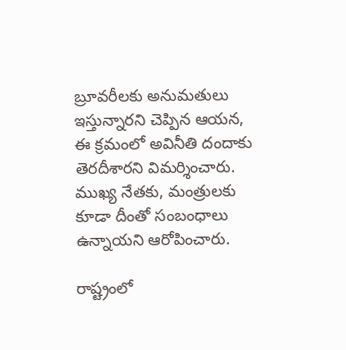బ్రూవరీలకు అనుమతులు ఇస్తున్నారని చెప్పిన ఆయన, ఈ క్రమంలో అవినీతి దందాకు తెరదీశారని విమర్శించారు. ముఖ్య నేతకు, మంత్రులకు కూడా దీంతో సంబంధాలు ఉన్నాయని ఆరోపించారు.

రాష్ట్రంలో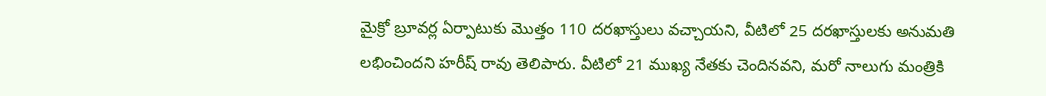మైక్రో బ్రూవర్ల ఏర్పాటుకు మొత్తం 110 దరఖాస్తులు వచ్చాయని, వీటిలో 25 దరఖాస్తులకు అనుమతి లభించిందని హరీష్ రావు తెలిపారు. వీటిలో 21 ముఖ్య నేతకు చెందినవని, మరో నాలుగు మంత్రికి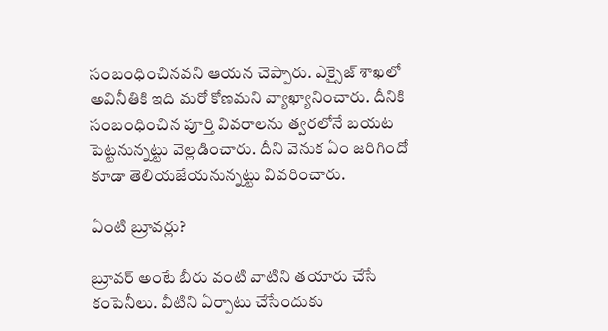సంబంధించినవని ఆయన చెప్పారు. ఎక్సైజ్ శాఖలో అవినీతికి ఇది మరో కోణమని వ్యాఖ్యానించారు. దీనికి సంబంధించిన పూర్తి వివరాలను త్వరలోనే బయట పెట్టనున్నట్టు వెల్లడించారు. దీని వెనుక ఏం జరిగిందో కూడా తెలియజేయనున్నట్టు వివరించారు.

ఏంటి బ్రూవర్లు?

బ్రూవర్ అంటే బీరు వంటి వాటిని తయారు చేసే కంపెనీలు. వీటిని ఏర్పాటు చేసేందుకు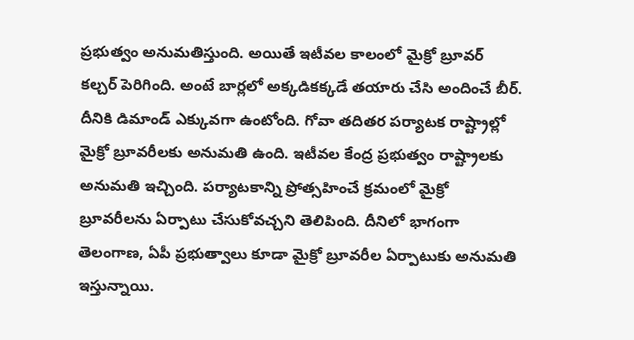ప్రభుత్వం అనుమతిస్తుంది. అయితే ఇటీవల కాలంలో మైక్రో బ్రూవర్ కల్చర్ పెరిగింది. అంటే బార్లలో అక్కడికక్కడే తయారు చేసి అందించే బీర్. దీనికి డిమాండ్ ఎక్కువగా ఉంటోంది. గోవా తదితర పర్యాటక రాష్ట్రాల్లో మైక్రో బ్రూవరీలకు అనుమతి ఉంది. ఇటీవల కేంద్ర ప్రభుత్వం రాష్ట్రాలకు అనుమతి ఇచ్చింది. పర్యాటకాన్ని ప్రోత్సహించే క్రమంలో మైక్రో బ్రూవరీలను ఏర్పాటు చేసుకోవచ్చని తెలిపింది. దీనిలో భాగంగా తెలంగాణ, ఏపీ ప్రభుత్వాలు కూడా మైక్రో బ్రూవరీల ఏర్పాటుకు అనుమతి ఇస్తున్నాయి.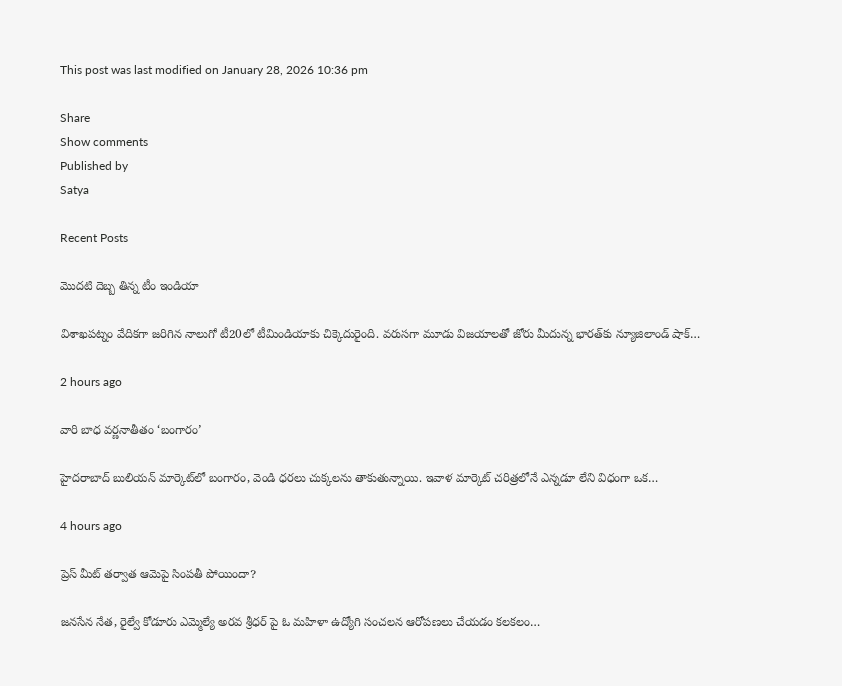This post was last modified on January 28, 2026 10:36 pm

Share
Show comments
Published by
Satya

Recent Posts

మొదటి దెబ్బ తిన్న టీం ఇండియా

విశాఖపట్నం వేదికగా జరిగిన నాలుగో టీ20లో టీమిండియాకు చిక్కెదురైంది. వరుసగా మూడు విజయాలతో జోరు మీదున్న భారత్‌కు న్యూజిలాండ్ షాక్…

2 hours ago

వారి బాధ వర్ణనాతీతం ‘బంగారం’

హైదరాబాద్ బులియన్ మార్కెట్‌లో బంగారం, వెండి ధరలు చుక్కలను తాకుతున్నాయి. ఇవాళ మార్కెట్ చరిత్రలోనే ఎన్నడూ లేని విధంగా ఒక…

4 hours ago

ప్రెస్ మీట్ తర్వాత ఆమెపై సింపతీ పోయిందా?

జనసేన నేత, రైల్వే కోడూరు ఎమ్మెల్యే అరవ శ్రీధర్ పై ఓ మహిళా ఉద్యోగి సంచలన ఆరోపణలు చేయడం కలకలం…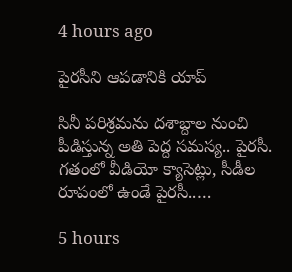4 hours ago

పైరసీని ఆపడానికి యాప్

సినీ పరిశ్రమను దశాబ్దాల నుంచి పీడిస్తున్న అతి పెద్ద సమస్య.. పైరసీ. గతంలో వీడియో క్యాసెట్లు, సీడీల రూపంలో ఉండే పైరసీ..…

5 hours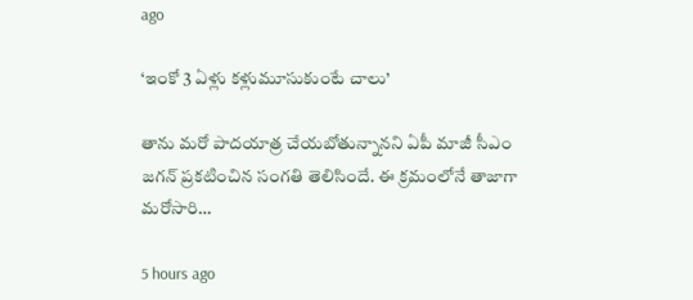ago

‘ఇంకో 3 ఏళ్లు కళ్లుమూసుకుంటే చాలు’

తాను మరో పాదయాత్ర చేయబోతున్నానని ఏపీ మాజీ సీఎం జగన్ ప్రకటించిన సంగతి తెలిసిందే. ఈ క్రమంలోనే తాజాగా మరోసారి…

5 hours ago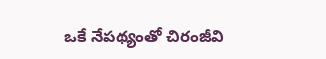ఒకే నేపథ్యంతో చిరంజీవి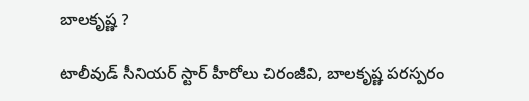బాలకృష్ణ ?

టాలీవుడ్ సీనియర్ స్టార్ హీరోలు చిరంజీవి, బాలకృష్ణ పరస్పరం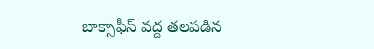బాక్సాఫీస్ వద్ద తలపడిన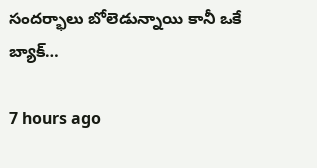సందర్భాలు బోలెడున్నాయి కానీ ఒకే బ్యాక్…

7 hours ago